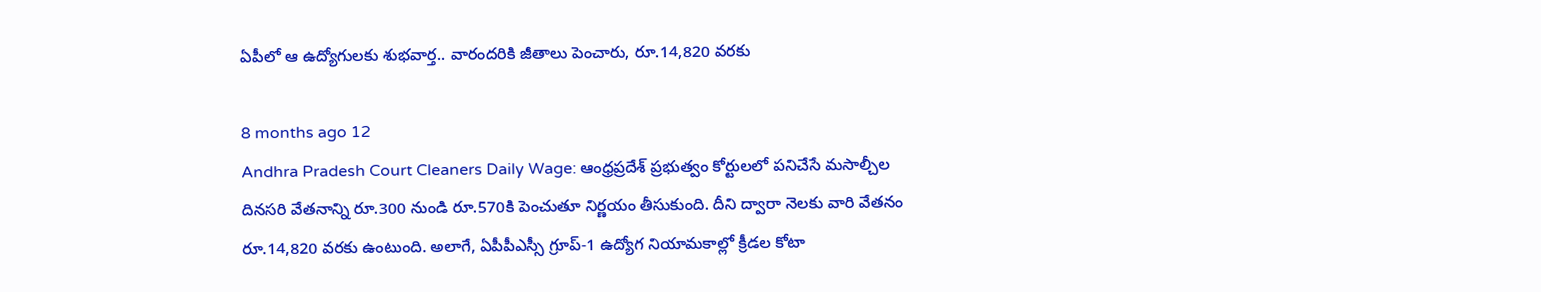ఏపీలో ఆ ఉద్యోగులకు శుభవార్త.. వారందరికి జీతాలు పెంచారు, రూ.14,820 వరకు

8 months ago 12
Andhra Pradesh Court Cleaners Daily Wage: ఆంధ్రప్రదేశ్ ప్రభుత్వం కోర్టులలో పనిచేసే మసాల్చీల దినసరి వేతనాన్ని రూ.300 నుండి రూ.570కి పెంచుతూ నిర్ణయం తీసుకుంది. దీని ద్వారా నెలకు వారి వేతనం రూ.14,820 వరకు ఉంటుంది. అలాగే, ఏపీపీఎస్సీ గ్రూప్‌-1 ఉద్యోగ నియామకాల్లో క్రీడల కోటా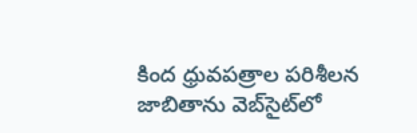కింద ధ్రువపత్రాల పరిశీలన జాబితాను వెబ్‌సైట్‌లో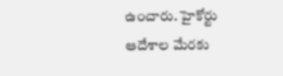ఉంచారు. హైకోర్టు ఆదేశాల మేరకు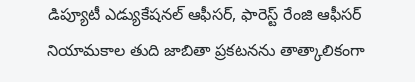డిప్యూటీ ఎడ్యుకేషనల్‌ ఆఫీసర్‌, ఫారెస్ట్‌ రేంజి ఆఫీసర్‌ నియామకాల తుది జాబితా ప్రకటనను తాత్కాలికంగా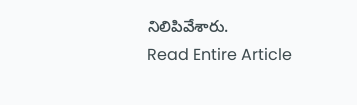నిలిపివేశారు.
Read Entire Article